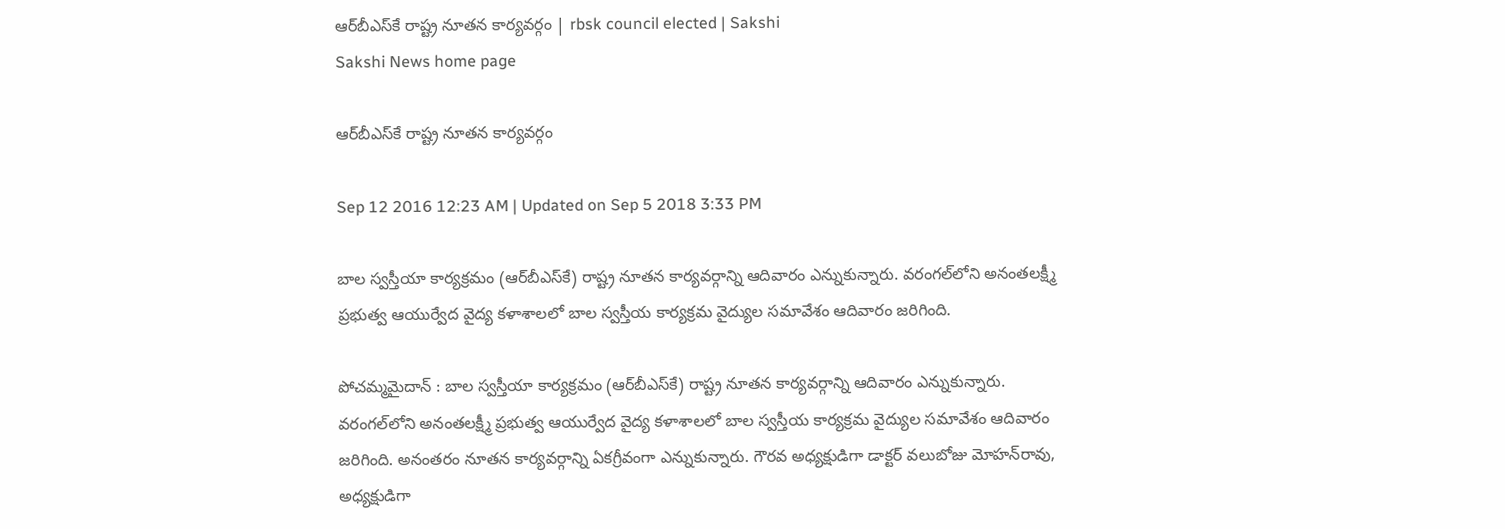ఆర్‌బీఎస్‌కే రాష్ట్ర నూతన కార్యవర్గం | rbsk council elected | Sakshi
Sakshi News home page

ఆర్‌బీఎస్‌కే రాష్ట్ర నూతన కార్యవర్గం

Sep 12 2016 12:23 AM | Updated on Sep 5 2018 3:33 PM

బాల స్వస్తీయా కార్యక్రమం (ఆర్‌బీఎస్‌కే) రాష్ట్ర నూతన కార్యవర్గాన్ని ఆదివారం ఎన్నుకున్నారు. వరంగల్‌లోని అనంతలక్ష్మీ ప్రభుత్వ ఆయుర్వేద వైద్య కళాశాలలో బాల స్వస్తీయ కార్యక్రమ వైద్యుల సమావేశం ఆదివారం జరిగింది.

పోచమ్మమైదాన్‌ : బాల స్వస్తీయా కార్యక్రమం (ఆర్‌బీఎస్‌కే) రాష్ట్ర నూతన కార్యవర్గాన్ని ఆదివారం ఎన్నుకున్నారు. వరంగల్‌లోని అనంతలక్ష్మీ ప్రభుత్వ ఆయుర్వేద వైద్య కళాశాలలో బాల స్వస్తీయ కార్యక్రమ వైద్యుల సమావేశం ఆదివారం జరిగింది. అనంతరం నూతన కార్యవర్గాన్ని ఏకగ్రీవంగా ఎన్నుకున్నారు. గౌరవ అధ్యక్షుడిగా డాక్టర్‌ వలుబోజు మోహన్‌రావు, అధ్యక్షుడిగా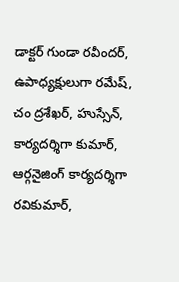డాక్టర్‌ గుండా రవీందర్, ఉపాధ్యక్షులుగా రమేష్, చం ద్రశేఖర్, హుస్సేన్, కార్యదర్శిగా కుమార్, ఆర్గనైజింగ్‌ కార్యదర్శిగా రవికుమార్,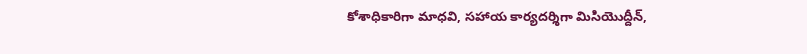కోశాధికారిగా మాధవి, సహాయ కార్యదర్శిగా మిసియెుద్దీన్,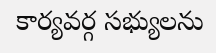కార్యవర్గ సభ్యులను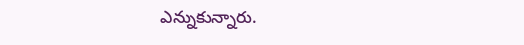ఎన్నుకున్నారు.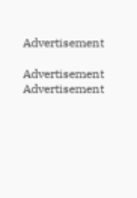Advertisement

Advertisement
Advertisement